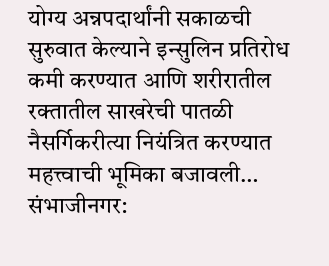योग्य अन्नपदार्थांनी सकाळची सुरुवात केल्याने इन्सुलिन प्रतिरोध कमी करण्यात आणि शरीरातील रक्तातील साखरेची पातळी नैसर्गिकरीत्या नियंत्रित करण्यात महत्त्वाची भूमिका बजावली…
संभाजीनगर: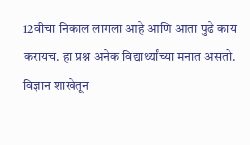12वीचा निकाल लागला आहे आणि आता पुढे काय करायच. हा प्रश्न अनेक विद्यार्थ्यांच्या मनात असतो. विज्ञान शाखेतून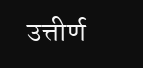उत्तीर्ण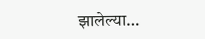झालेल्या…